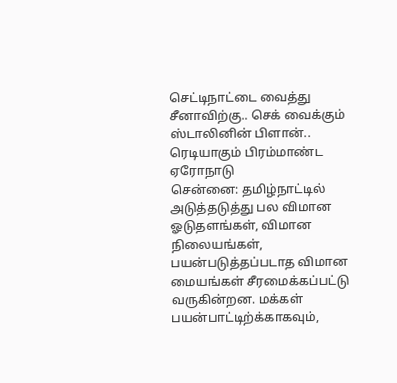செட்டிநாட்டை வைத்து சீனாவிற்கு.. செக் வைக்கும் ஸ்டாலினின் பிளான்.. ரெடியாகும் பிரம்மாண்ட ஏரோநாடு
சென்னை: தமிழ்நாட்டில் அடுத்தடுத்து பல விமான ஓடுதளங்கள், விமான நிலையங்கள், பயன்படுத்தப்படாத விமான மையங்கள் சீரமைக்கப்பட்டு வருகின்றன. மக்கள் பயன்பாட்டிற்க்காகவும்,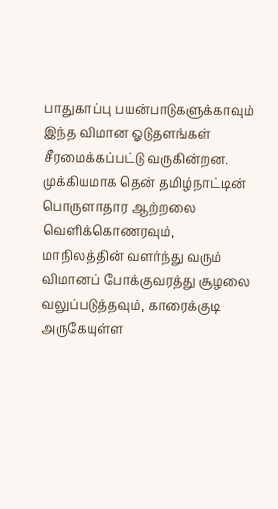பாதுகாப்பு பயன்பாடுகளுக்காவும் இந்த விமான ஓடுதளங்கள் சீரமைக்கப்பட்டு வருகின்றன.
முக்கியமாக தென் தமிழ்நாட்டின் பொருளாதார ஆற்றலை வெளிக்கொணரவும், மாநிலத்தின் வளர்ந்து வரும் விமானப் போக்குவரத்து சூழலை வலுப்படுத்தவும், காரைக்குடி அருகேயுள்ள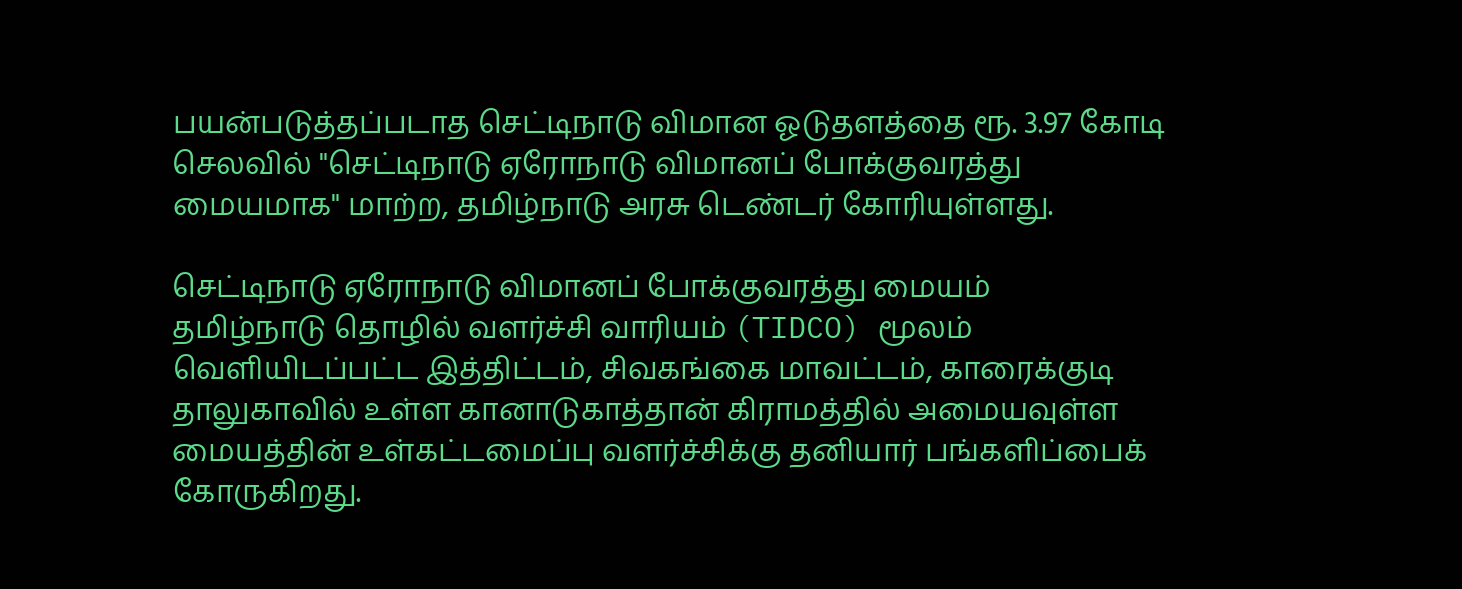பயன்படுத்தப்படாத செட்டிநாடு விமான ஓடுதளத்தை ரூ. 3.97 கோடி செலவில் "செட்டிநாடு ஏரோநாடு விமானப் போக்குவரத்து மையமாக" மாற்ற, தமிழ்நாடு அரசு டெண்டர் கோரியுள்ளது.

செட்டிநாடு ஏரோநாடு விமானப் போக்குவரத்து மையம்
தமிழ்நாடு தொழில் வளர்ச்சி வாரியம் (TIDCO) மூலம் வெளியிடப்பட்ட இத்திட்டம், சிவகங்கை மாவட்டம், காரைக்குடி தாலுகாவில் உள்ள கானாடுகாத்தான் கிராமத்தில் அமையவுள்ள மையத்தின் உள்கட்டமைப்பு வளர்ச்சிக்கு தனியார் பங்களிப்பைக் கோருகிறது.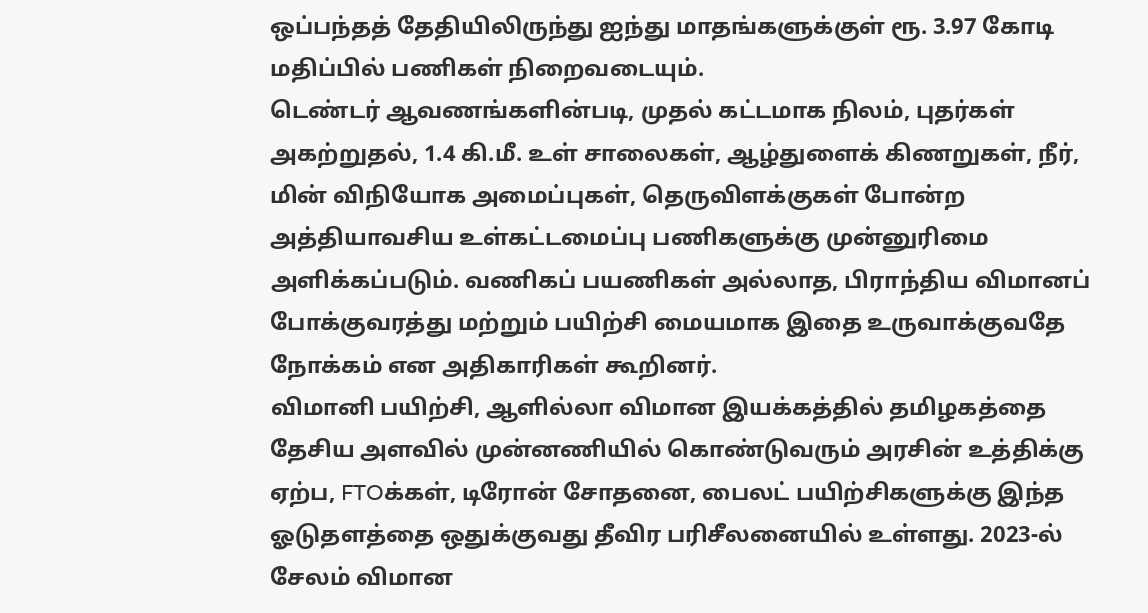ஒப்பந்தத் தேதியிலிருந்து ஐந்து மாதங்களுக்குள் ரூ. 3.97 கோடி மதிப்பில் பணிகள் நிறைவடையும்.
டெண்டர் ஆவணங்களின்படி, முதல் கட்டமாக நிலம், புதர்கள் அகற்றுதல், 1.4 கி.மீ. உள் சாலைகள், ஆழ்துளைக் கிணறுகள், நீர், மின் விநியோக அமைப்புகள், தெருவிளக்குகள் போன்ற அத்தியாவசிய உள்கட்டமைப்பு பணிகளுக்கு முன்னுரிமை அளிக்கப்படும். வணிகப் பயணிகள் அல்லாத, பிராந்திய விமானப் போக்குவரத்து மற்றும் பயிற்சி மையமாக இதை உருவாக்குவதே நோக்கம் என அதிகாரிகள் கூறினர்.
விமானி பயிற்சி, ஆளில்லா விமான இயக்கத்தில் தமிழகத்தை தேசிய அளவில் முன்னணியில் கொண்டுவரும் அரசின் உத்திக்கு ஏற்ப, FTOக்கள், டிரோன் சோதனை, பைலட் பயிற்சிகளுக்கு இந்த ஓடுதளத்தை ஒதுக்குவது தீவிர பரிசீலனையில் உள்ளது. 2023-ல் சேலம் விமான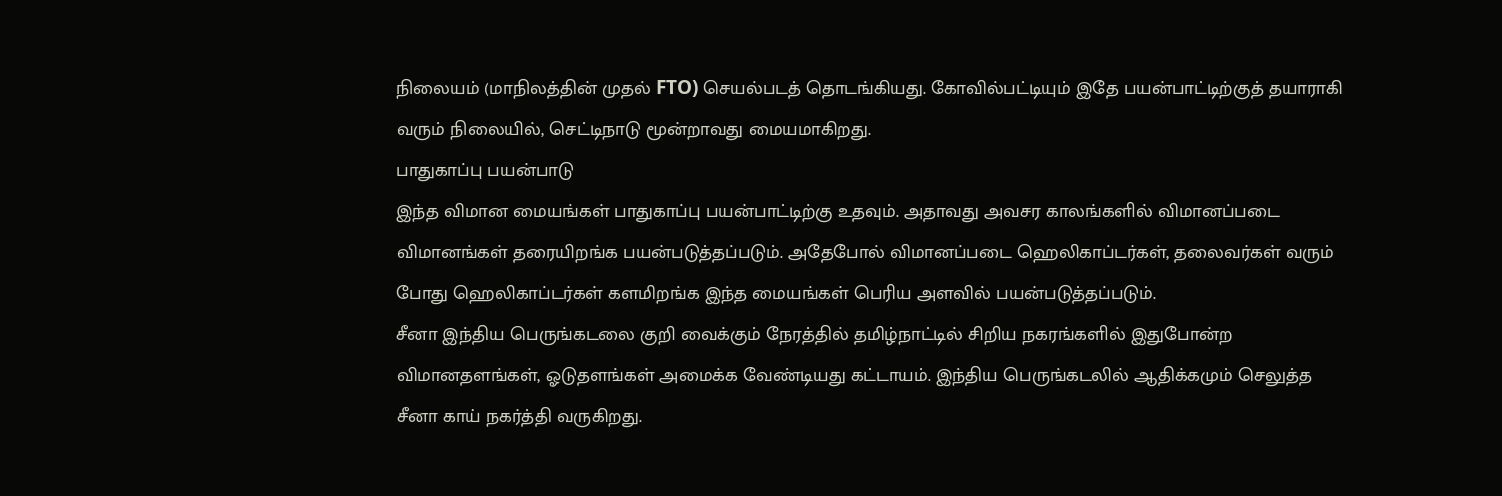நிலையம் (மாநிலத்தின் முதல் FTO) செயல்படத் தொடங்கியது. கோவில்பட்டியும் இதே பயன்பாட்டிற்குத் தயாராகி வரும் நிலையில், செட்டிநாடு மூன்றாவது மையமாகிறது.
பாதுகாப்பு பயன்பாடு
இந்த விமான மையங்கள் பாதுகாப்பு பயன்பாட்டிற்கு உதவும். அதாவது அவசர காலங்களில் விமானப்படை விமானங்கள் தரையிறங்க பயன்படுத்தப்படும். அதேபோல் விமானப்படை ஹெலிகாப்டர்கள், தலைவர்கள் வரும் போது ஹெலிகாப்டர்கள் களமிறங்க இந்த மையங்கள் பெரிய அளவில் பயன்படுத்தப்படும்.
சீனா இந்திய பெருங்கடலை குறி வைக்கும் நேரத்தில் தமிழ்நாட்டில் சிறிய நகரங்களில் இதுபோன்ற விமானதளங்கள், ஓடுதளங்கள் அமைக்க வேண்டியது கட்டாயம். இந்திய பெருங்கடலில் ஆதிக்கமும் செலுத்த சீனா காய் நகர்த்தி வருகிறது.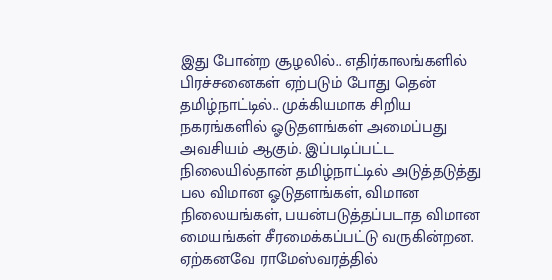இது போன்ற சூழலில்.. எதிர்காலங்களில் பிரச்சனைகள் ஏற்படும் போது தென் தமிழ்நாட்டில்.. முக்கியமாக சிறிய நகரங்களில் ஓடுதளங்கள் அமைப்பது அவசியம் ஆகும். இப்படிப்பட்ட நிலையில்தான் தமிழ்நாட்டில் அடுத்தடுத்து பல விமான ஓடுதளங்கள், விமான நிலையங்கள், பயன்படுத்தப்படாத விமான மையங்கள் சீரமைக்கப்பட்டு வருகின்றன.
ஏற்கனவே ராமேஸ்வரத்தில்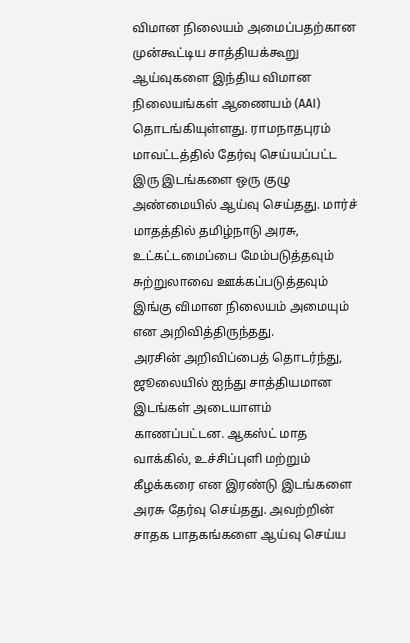விமான நிலையம் அமைப்பதற்கான முன்கூட்டிய சாத்தியக்கூறு ஆய்வுகளை இந்திய விமான நிலையங்கள் ஆணையம் (AAI) தொடங்கியுள்ளது. ராமநாதபுரம் மாவட்டத்தில் தேர்வு செய்யப்பட்ட இரு இடங்களை ஒரு குழு அண்மையில் ஆய்வு செய்தது. மார்ச் மாதத்தில் தமிழ்நாடு அரசு, உட்கட்டமைப்பை மேம்படுத்தவும் சுற்றுலாவை ஊக்கப்படுத்தவும் இங்கு விமான நிலையம் அமையும் என அறிவித்திருந்தது.
அரசின் அறிவிப்பைத் தொடர்ந்து, ஜூலையில் ஐந்து சாத்தியமான இடங்கள் அடையாளம் காணப்பட்டன. ஆகஸ்ட் மாத வாக்கில், உச்சிப்புளி மற்றும் கீழக்கரை என இரண்டு இடங்களை அரசு தேர்வு செய்தது. அவற்றின் சாதக பாதகங்களை ஆய்வு செய்ய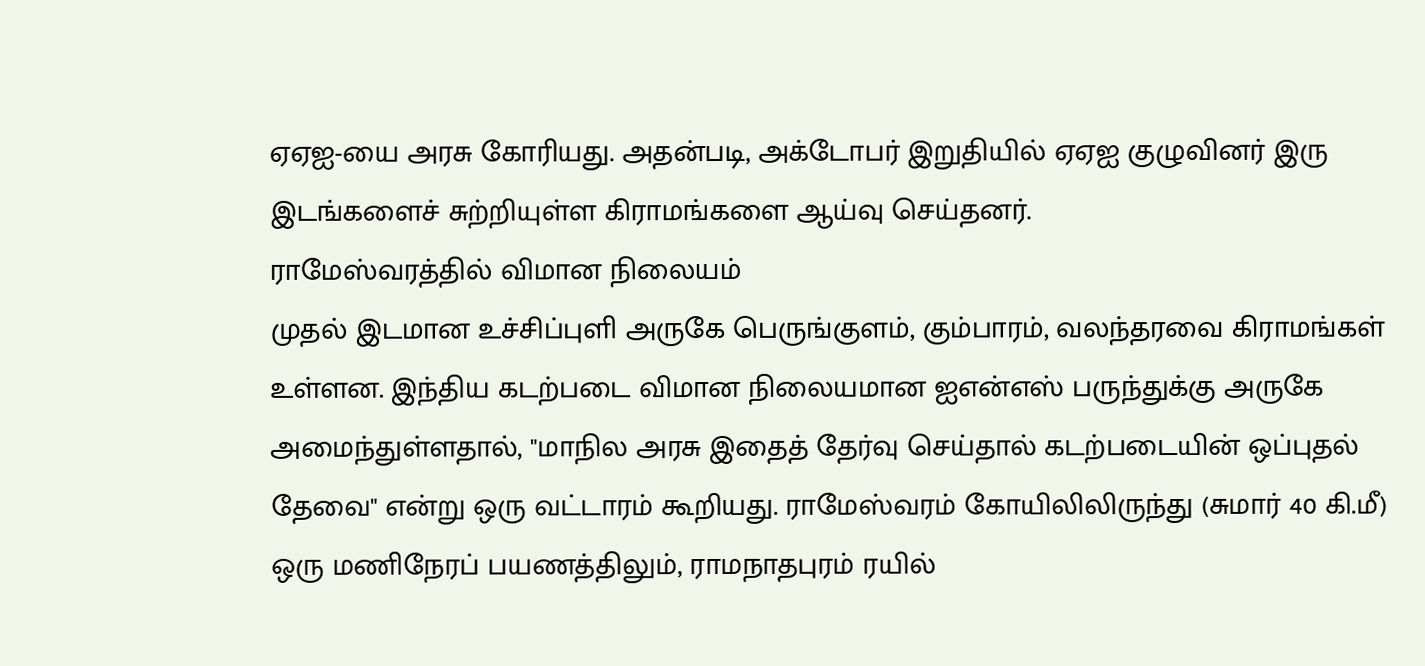ஏஏஐ-யை அரசு கோரியது. அதன்படி, அக்டோபர் இறுதியில் ஏஏஐ குழுவினர் இரு இடங்களைச் சுற்றியுள்ள கிராமங்களை ஆய்வு செய்தனர்.
ராமேஸ்வரத்தில் விமான நிலையம்
முதல் இடமான உச்சிப்புளி அருகே பெருங்குளம், கும்பாரம், வலந்தரவை கிராமங்கள் உள்ளன. இந்திய கடற்படை விமான நிலையமான ஐஎன்எஸ் பருந்துக்கு அருகே அமைந்துள்ளதால், "மாநில அரசு இதைத் தேர்வு செய்தால் கடற்படையின் ஒப்புதல் தேவை" என்று ஒரு வட்டாரம் கூறியது. ராமேஸ்வரம் கோயிலிலிருந்து (சுமார் 40 கி.மீ) ஒரு மணிநேரப் பயணத்திலும், ராமநாதபுரம் ரயில்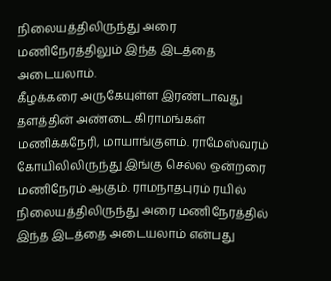நிலையத்திலிருந்து அரை மணிநேரத்திலும் இந்த இடத்தை அடையலாம்.
கீழக்கரை அருகேயுள்ள இரண்டாவது தளத்தின் அண்டை கிராமங்கள் மணிக்கநேரி, மாயாங்குளம். ராமேஸ்வரம் கோயிலிலிருந்து இங்கு செல்ல ஒன்றரை மணிநேரம் ஆகும். ராமநாதபுரம் ரயில் நிலையத்திலிருந்து அரை மணிநேரத்தில் இந்த இடத்தை அடையலாம் என்பது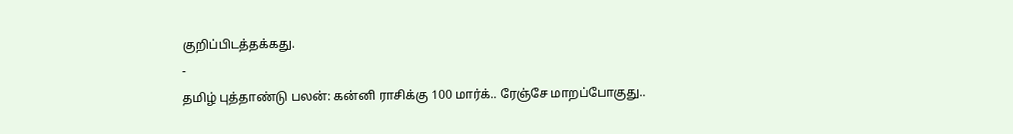குறிப்பிடத்தக்கது.
-
தமிழ் புத்தாண்டு பலன்: கன்னி ராசிக்கு 100 மார்க்.. ரேஞ்சே மாறப்போகுது..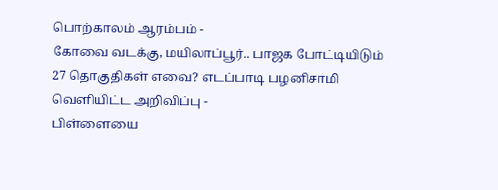பொற்காலம் ஆரம்பம் -
கோவை வடக்கு, மயிலாப்பூர்.. பாஜக போட்டியிடும் 27 தொகுதிகள் எவை? எடப்பாடி பழனிசாமி வெளியிட்ட அறிவிப்பு -
பிள்ளையை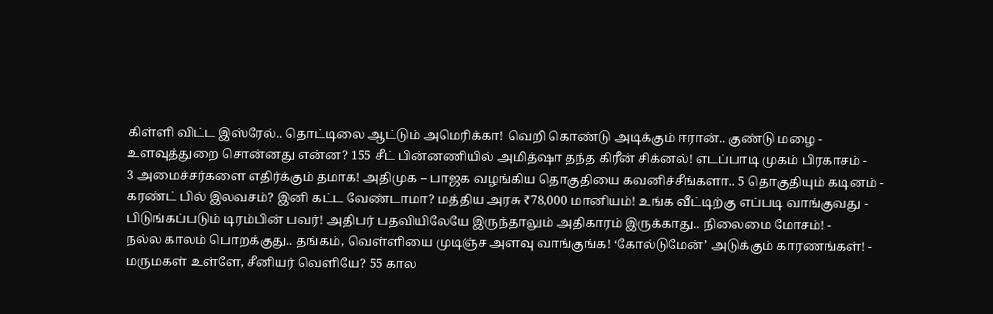கிள்ளி விட்ட இஸ்ரேல்.. தொட்டிலை ஆட்டும் அமெரிக்கா! வெறி கொண்டு அடிக்கும் ஈரான்.. குண்டு மழை -
உளவுத்துறை சொன்னது என்ன? 155 சீட் பின்னணியில் அமித்ஷா தந்த கிரீன் சிக்னல்! எடப்பாடி முகம் பிரகாசம் -
3 அமைச்சர்களை எதிர்க்கும் தமாக! அதிமுக – பாஜக வழங்கிய தொகுதியை கவனிச்சீங்களா.. 5 தொகுதியும் கடினம் -
கரண்ட் பில் இலவசம்? இனி கட்ட வேண்டாமா? மத்திய அரசு ₹78,000 மானியம்! உங்க வீட்டிற்கு எப்படி வாங்குவது -
பிடுங்கப்படும் டிரம்பின் பவர்! அதிபர் பதவியிலேயே இருந்தாலும் அதிகாரம் இருக்காது.. நிலைமை மோசம்! -
நல்ல காலம் பொறக்குது.. தங்கம், வெள்ளியை முடிஞ்ச அளவு வாங்குங்க! ‘கோல்டுமேன்’ அடுக்கும் காரணங்கள்! -
மருமகள் உள்ளே, சீனியர் வெளியே? 55 கால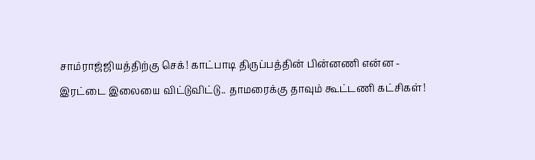சாம்ராஜ்ஜியத்திற்கு செக்! காட்பாடி திருப்பத்தின் பின்னணி என்ன -
இரட்டை இலையை விட்டுவிட்டு.. தாமரைக்கு தாவும் கூட்டணி கட்சிகள்!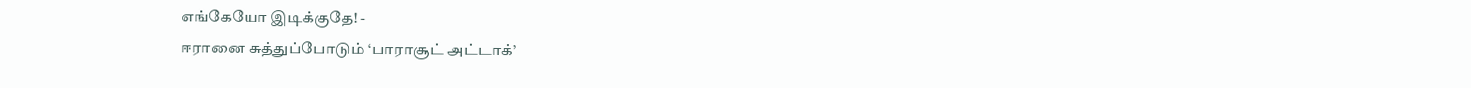எங்கேயோ இடிக்குதே! -
ஈரானை சுத்துப்போடும் ‘பாராசூட் அட்டாக்’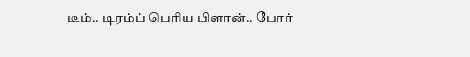டீம்.. டிரம்ப் பெரிய பிளான்.. போர்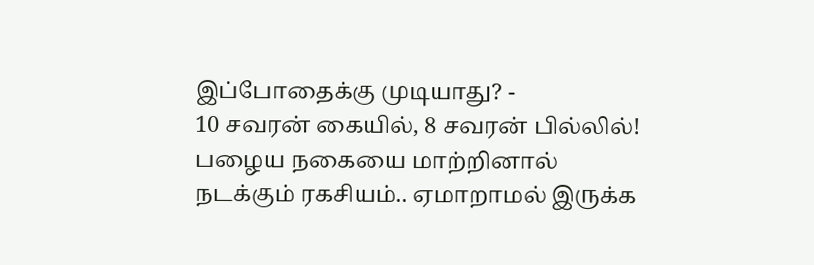இப்போதைக்கு முடியாது? -
10 சவரன் கையில், 8 சவரன் பில்லில்! பழைய நகையை மாற்றினால் நடக்கும் ரகசியம்.. ஏமாறாமல் இருக்க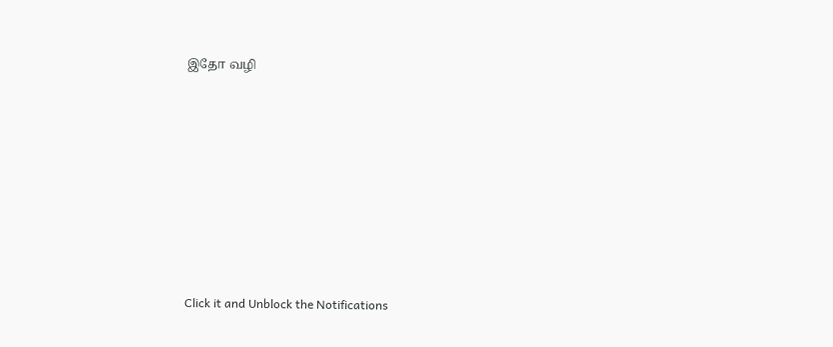இதோ வழி












Click it and Unblock the Notifications